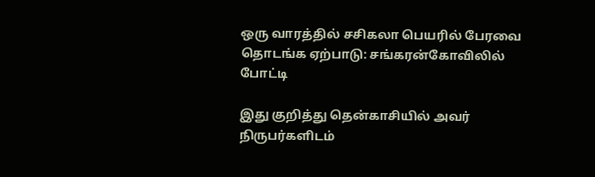ஒரு வாரத்தில் சசிகலா பெயரில் பேரவை தொடங்க ஏற்பாடு: சங்கரன்கோவிலில் போட்டி

இது குறித்து தென்காசியில் அவர் நிருபர்களிடம்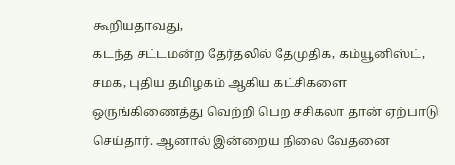கூறியதாவது,
கடந்த சட்டமன்ற தேர்தலில் தேமுதிக, கம்யூனிஸ்ட், சமக, புதிய தமிழகம் ஆகிய கட்சிகளை ஒருங்கிணைத்து வெற்றி பெற சசிகலா தான் ஏற்பாடு செய்தார். ஆனால் இன்றைய நிலை வேதனை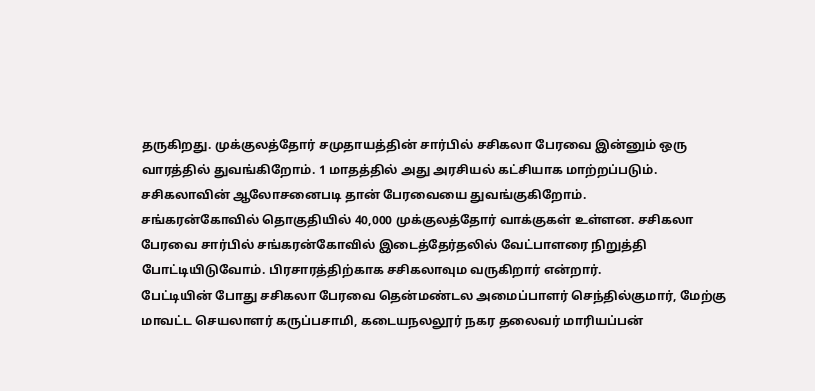தருகிறது. முக்குலத்தோர் சமுதாயத்தின் சார்பில் சசிகலா பேரவை இன்னும் ஒரு வாரத்தில் துவங்கிறோம். 1 மாதத்தில் அது அரசியல் கட்சியாக மாற்றப்படும். சசிகலாவின் ஆலோசனைபடி தான் பேரவையை துவங்குகிறோம்.
சங்கரன்கோவில் தொகுதியில் 40,000 முக்குலத்தோர் வாக்குகள் உள்ளன. சசிகலா பேரவை சார்பில் சங்கரன்கோவில் இடைத்தேர்தலில் வேட்பாளரை நிறுத்தி போட்டியிடுவோம். பிரசாரத்திற்காக சசிகலாவும வருகிறார் என்றார்.
பேட்டியின் போது சசிகலா பேரவை தென்மண்டல அமைப்பாளர் செந்தில்குமார், மேற்கு மாவட்ட செயலாளர் கருப்பசாமி, கடையநலலூர் நகர தலைவர் மாரியப்பன்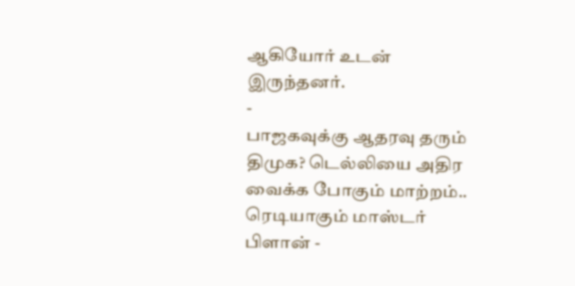ஆகியோர் உடன் இருந்தனர்.
-
பாஜகவுக்கு ஆதரவு தரும் திமுக? டெல்லியை அதிர வைக்க போகும் மாற்றம்.. ரெடியாகும் மாஸ்டர் பிளான் -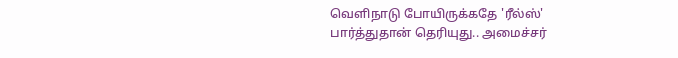வெளிநாடு போயிருக்கதே 'ரீல்ஸ்' பார்த்துதான் தெரியுது.. அமைச்சர்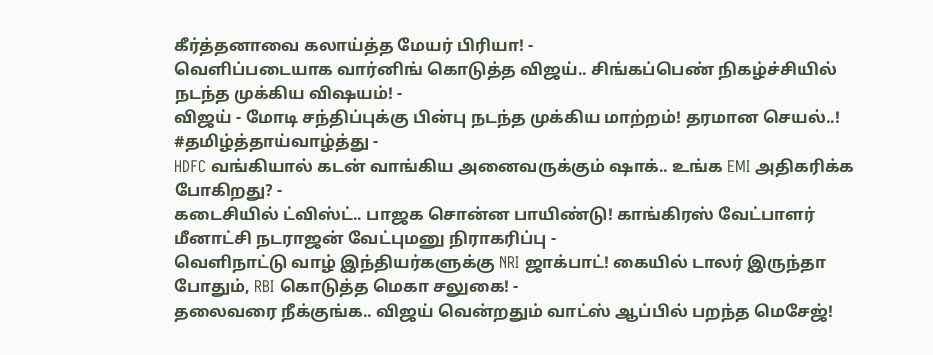கீர்த்தனாவை கலாய்த்த மேயர் பிரியா! -
வெளிப்படையாக வார்னிங் கொடுத்த விஜய்.. சிங்கப்பெண் நிகழ்ச்சியில் நடந்த முக்கிய விஷயம்! -
விஜய் - மோடி சந்திப்புக்கு பின்பு நடந்த முக்கிய மாற்றம்! தரமான செயல்..! #தமிழ்த்தாய்வாழ்த்து -
HDFC வங்கியால் கடன் வாங்கிய அனைவருக்கும் ஷாக்.. உங்க EMI அதிகரிக்க போகிறது? -
கடைசியில் ட்விஸ்ட்.. பாஜக சொன்ன பாயிண்டு! காங்கிரஸ் வேட்பாளர் மீனாட்சி நடராஜன் வேட்புமனு நிராகரிப்பு -
வெளிநாட்டு வாழ் இந்தியர்களுக்கு NRI ஜாக்பாட்! கையில் டாலர் இருந்தா போதும், RBI கொடுத்த மெகா சலுகை! -
தலைவரை நீக்குங்க.. விஜய் வென்றதும் வாட்ஸ் ஆப்பில் பறந்த மெசேஜ்!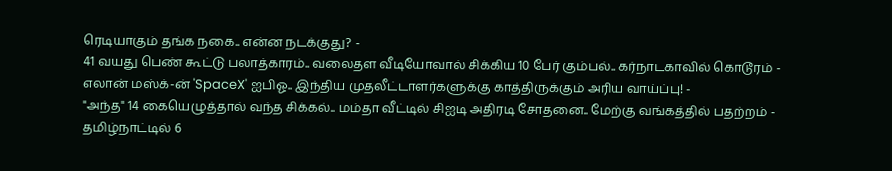ரெடியாகும் தங்க நகை.. என்ன நடக்குது? -
41 வயது பெண் கூட்டு பலாத்காரம்.. வலைதள வீடியோவால் சிக்கிய 10 பேர் கும்பல்.. கர்நாடகாவில் கொடூரம் -
எலான் மஸ்க்-ன் 'SpaceX' ஐபிஓ.. இந்திய முதலீட்டாளர்களுக்கு காத்திருக்கும் அரிய வாய்ப்பு! -
"அந்த" 14 கையெழுத்தால் வந்த சிக்கல்.. மம்தா வீட்டில் சிஐடி அதிரடி சோதனை.. மேற்கு வங்கத்தில் பதற்றம் -
தமிழ்நாட்டில் 6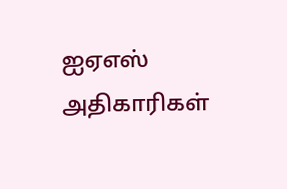ஐஏஎஸ் அதிகாரிகள்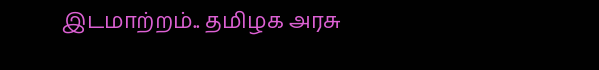இடமாற்றம்.. தமிழக அரசு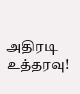அதிரடி உத்தரவு!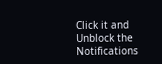Click it and Unblock the Notifications